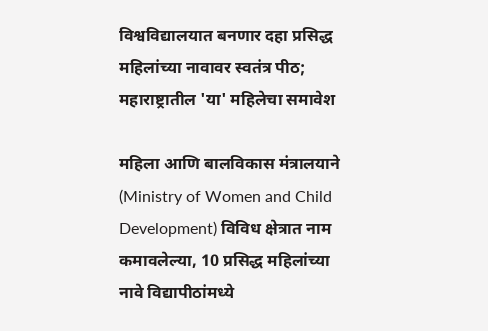विश्वविद्यालयात बनणार दहा प्रसिद्ध महिलांच्या नावावर स्वतंत्र पीठ; महाराष्ट्रातील 'या' महिलेचा समावेश

महिला आणि बालविकास मंत्रालयाने (Ministry of Women and Child Development) विविध क्षेत्रात नाम कमावलेल्या, 10 प्रसिद्ध महिलांच्या नावे विद्यापीठांमध्ये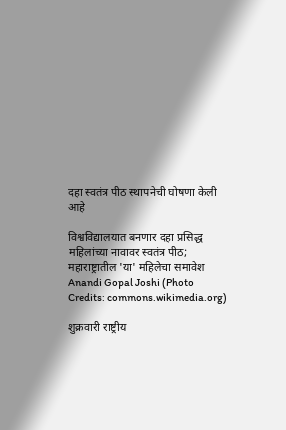दहा स्वतंत्र पीठ स्थापनेची घोषणा केली आहे

विश्वविद्यालयात बनणार दहा प्रसिद्ध महिलांच्या नावावर स्वतंत्र पीठ; महाराष्ट्रातील 'या' महिलेचा समावेश
Anandi Gopal Joshi (Photo Credits: commons.wikimedia.org)

शुक्रवारी राष्ट्रीय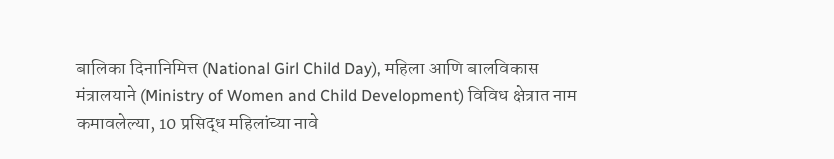बालिका दिनानिमित्त (National Girl Child Day), महिला आणि बालविकास मंत्रालयाने (Ministry of Women and Child Development) विविध क्षेत्रात नाम कमावलेल्या, 10 प्रसिद्ध महिलांच्या नावे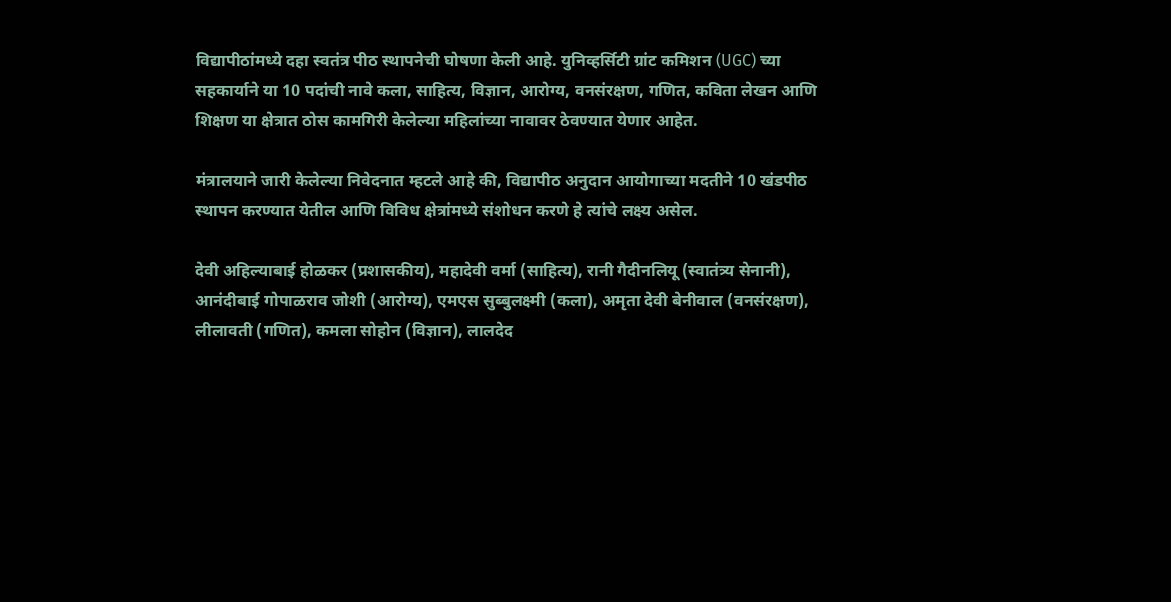विद्यापीठांमध्ये दहा स्वतंत्र पीठ स्थापनेची घोषणा केली आहे. युनिव्हर्सिटी ग्रांट कमिशन (UGC) च्या सहकार्याने या 10 पदांची नावे कला, साहित्य, विज्ञान, आरोग्य, वनसंरक्षण, गणित, कविता लेखन आणि शिक्षण या क्षेत्रात ठोस कामगिरी केलेल्या महिलांच्या नावावर ठेवण्यात येणार आहेत.

मंत्रालयाने जारी केलेल्या निवेदनात म्हटले आहे की, विद्यापीठ अनुदान आयोगाच्या मदतीने 10 खंडपीठ स्थापन करण्यात येतील आणि विविध क्षेत्रांमध्ये संशोधन करणे हे त्यांचे लक्ष्य असेल.

देवी अहिल्याबाई होळकर (प्रशासकीय), महादेवी वर्मा (साहित्य), रानी गैदीनलियू (स्वातंत्र्य सेनानी), आनंदीबाई गोपाळराव जोशी (आरोग्य), एमएस सुब्बुलक्ष्मी (कला), अमृता देवी बेनीवाल (वनसंरक्षण), लीलावती (गणित), कमला सोहोन (विज्ञान), लालदेद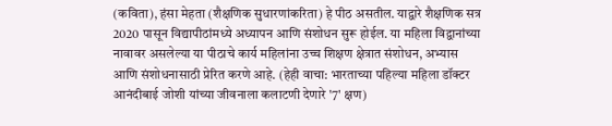(कविता), हंसा मेहता (शैक्षणिक सुधारणांकरिता) हे पीठ असतील. याद्वारे शैक्षणिक सत्र 2020 पासून विद्यापीठांमध्ये अध्यापन आणि संशोधन सुरू होईल. या महिला विद्वानांच्या नावावर असलेल्या या पीठाचे कार्य महिलांना उच्च शिक्षण क्षेत्रात संशोधन, अभ्यास आणि संशोधनासाठी प्रेरित करणे आहे. (हेही वाचा: भारताच्या पहिल्या महिला डॉक्टर आनंदीबाई जोशी यांच्या जीवनाला कलाटणी देणारे '7' क्षण)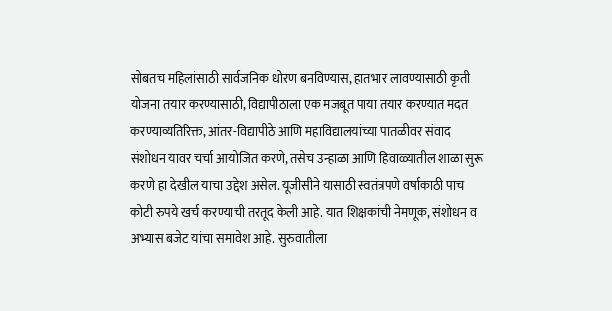सोबतच महिलांसाठी सार्वजनिक धोरण बनविण्यास, हातभार लावण्यासाठी कृती योजना तयार करण्यासाठी, विद्यापीठाला एक मजबूत पाया तयार करण्यात मदत करण्याव्यतिरिक्त, आंतर-विद्यापीठे आणि महाविद्यालयांच्या पातळीवर संवाद संशोधन यावर चर्चा आयोजित करणे, तसेच उन्हाळा आणि हिवाळ्यातील शाळा सुरू करणे हा देखील याचा उद्देश असेल. यूजीसीने यासाठी स्वतंत्रपणे वर्षाकाठी पाच कोटी रुपये खर्च करण्याची तरतूद केली आहे. यात शिक्षकांची नेमणूक, संशोधन व अभ्यास बजेट यांचा समावेश आहे. सुरुवातीला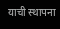याची स्थापना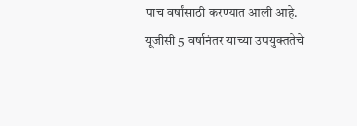पाच वर्षांसाठी करण्यात आली आहे. यूजीसी 5 वर्षानंतर याच्या उपयुक्ततेचे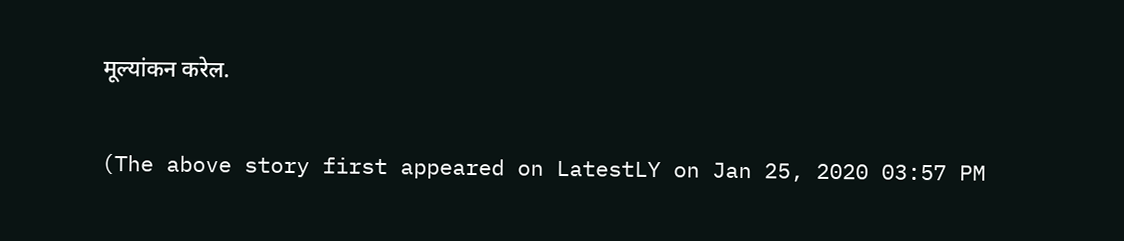मूल्यांकन करेल.

(The above story first appeared on LatestLY on Jan 25, 2020 03:57 PM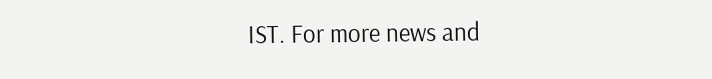IST. For more news and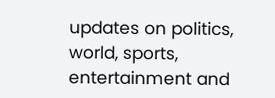updates on politics, world, sports, entertainment and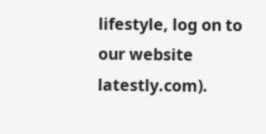lifestyle, log on to our website latestly.com).